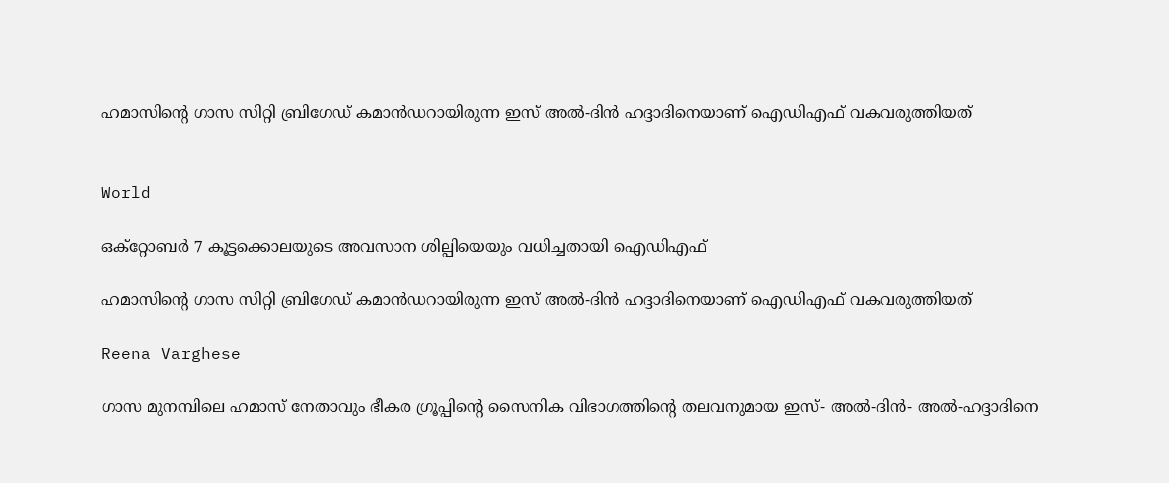ഹമാസിന്‍റെ ഗാസ സിറ്റി ബ്രിഗേഡ് കമാൻഡറായിരുന്ന ഇസ് അൽ-ദിൻ ഹദ്ദാദിനെയാണ് ഐഡിഎഫ് വകവരുത്തിയത്


World

ഒക്റ്റോബർ 7 കൂട്ടക്കൊലയുടെ അവസാന ശില്പിയെയും വധിച്ചതായി ഐഡിഎഫ്

ഹമാസിന്‍റെ ഗാസ സിറ്റി ബ്രിഗേഡ് കമാൻഡറായിരുന്ന ഇസ് അൽ-ദിൻ ഹദ്ദാദിനെയാണ് ഐഡിഎഫ് വകവരുത്തിയത്

Reena Varghese

ഗാസ മുനമ്പിലെ ഹമാസ് നേതാവും ഭീകര ഗ്രൂപ്പിന്‍റെ സൈനിക വിഭാഗത്തിന്‍റെ തലവനുമായ ഇസ്- അൽ-ദിൻ- അൽ-ഹദ്ദാദിനെ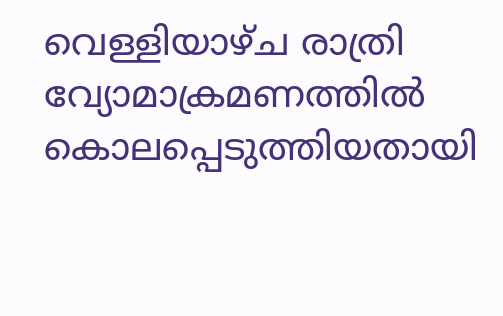വെള്ളിയാഴ്ച രാത്രി വ്യോമാക്രമണത്തിൽ കൊലപ്പെടുത്തിയതായി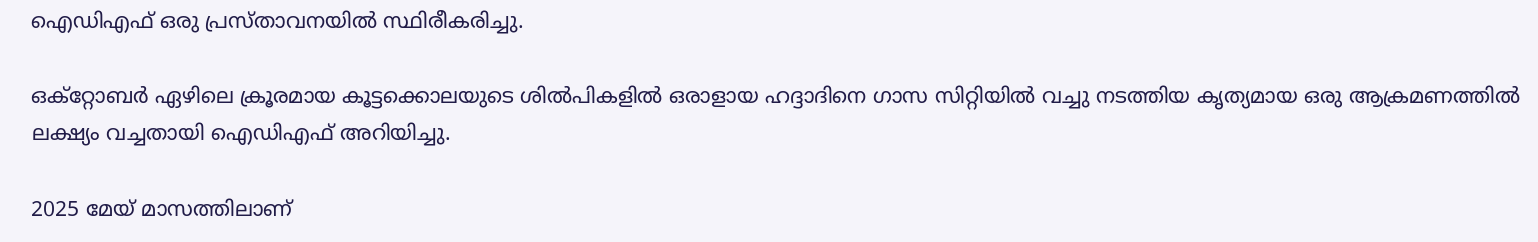ഐഡിഎഫ് ഒരു പ്രസ്താവനയിൽ സ്ഥിരീകരിച്ചു.

ഒക്റ്റോബർ ഏഴിലെ ക്രൂരമായ കൂട്ടക്കൊലയുടെ ശിൽപികളിൽ ഒരാളായ ഹദ്ദാദിനെ ഗാസ സിറ്റിയിൽ വച്ചു നടത്തിയ കൃത്യമായ ഒരു ആക്രമണത്തിൽ ലക്ഷ്യം വച്ചതായി ഐഡിഎഫ് അറിയിച്ചു.

2025 മേയ് മാസത്തിലാണ്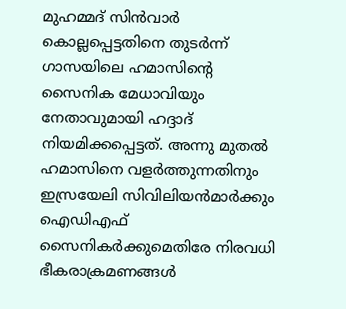മുഹമ്മദ് സിൻവാർ കൊല്ലപ്പെട്ടതിനെ തുടർന്ന് ഗാസയിലെ ഹമാസിന്‍റെ സൈനിക മേധാവിയും നേതാവുമായി ഹദ്ദാദ് നിയമിക്കപ്പെട്ടത്. അന്നു മുതൽ ഹമാസിനെ വളർത്തുന്നതിനും ഇസ്രയേലി സിവിലിയൻമാർക്കും ഐഡിഎഫ് സൈനികർക്കുമെതിരേ നിരവധി ഭീകരാക്രമണങ്ങൾ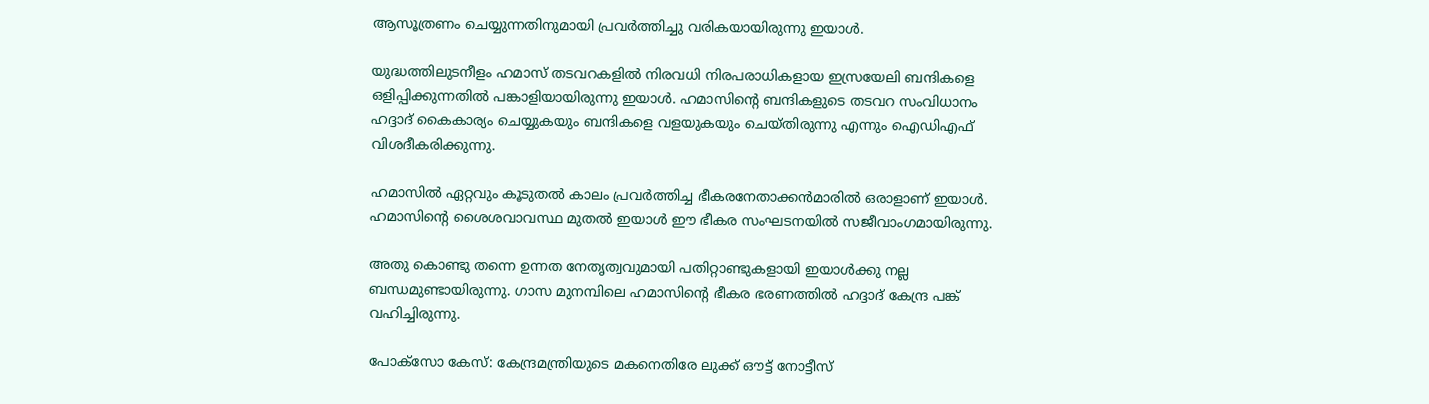ആസൂത്രണം ചെയ്യുന്നതിനുമായി പ്രവർത്തിച്ചു വരികയായിരുന്നു ഇയാൾ.

യുദ്ധത്തിലുടനീളം ഹമാസ് തടവറകളിൽ നിരവധി നിരപരാധികളായ ഇസ്രയേലി ബന്ദികളെ ഒളിപ്പിക്കുന്നതിൽ പങ്കാളിയായിരുന്നു ഇയാൾ. ഹമാസിന്‍റെ ബന്ദികളുടെ തടവറ സംവിധാനം ഹദ്ദാദ് കൈകാര്യം ചെയ്യുകയും ബന്ദികളെ വളയുകയും ചെയ്തിരുന്നു എന്നും ഐഡിഎഫ് വിശദീകരിക്കുന്നു.

ഹമാസിൽ ഏറ്റവും കൂടുതൽ കാലം പ്രവർത്തിച്ച ഭീകരനേതാക്കൻമാരിൽ ഒരാളാണ് ഇയാൾ. ഹമാസിന്‍റെ ശൈശവാവസ്ഥ മുതൽ ഇയാൾ ഈ ഭീകര സംഘടനയിൽ സജീവാംഗമായിരുന്നു.

അതു കൊണ്ടു തന്നെ ഉന്നത നേതൃത്വവുമായി പതിറ്റാണ്ടുകളായി ഇയാൾക്കു നല്ല ബന്ധമുണ്ടായിരുന്നു. ഗാസ മുനമ്പിലെ ഹമാസിന്‍റെ ഭീകര ഭരണത്തിൽ ഹദ്ദാദ് കേന്ദ്ര പങ്ക് വഹിച്ചിരുന്നു.

പോക്സോ കേസ്: കേന്ദ്രമന്ത്രിയുടെ മകനെതിരേ ലുക്ക് ഔട്ട് നോട്ടീസ്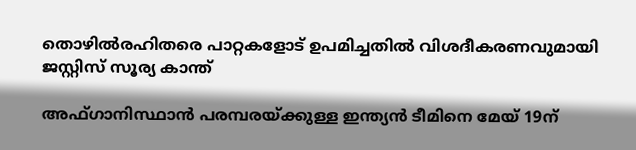തൊഴിൽരഹിതരെ പാറ്റകളോട് ഉപമിച്ചതിൽ വിശദീകരണവുമായി ജസ്റ്റിസ് സൂര‍്യ കാന്ത്

അഫ്ഗാനിസ്ഥാൻ പരമ്പരയ്ക്കുള്ള ഇന്ത‍്യൻ ടീമിനെ മേയ് 19ന്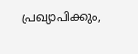പ്രഖ‍്യാപിക്കും,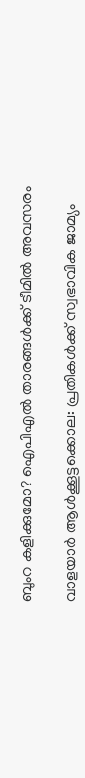ബുംറ കളിക്കുമോ? ഐപിഎൽ താരങ്ങൾക്ക് ടീമിൽ അവസരം

വാളയാർ ആൾക്കൂട്ടക്കൊല: പ്രതികൾക്ക് സ്വഭാവിക ജാമ്യം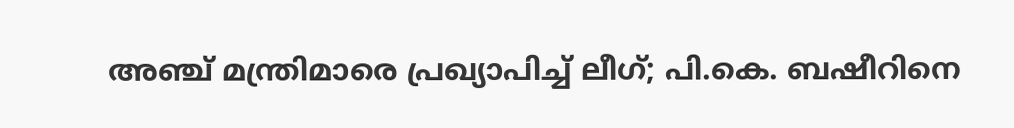അഞ്ച് മന്ത്രിമാരെ പ്രഖ്യാപിച്ച് ലീഗ്; പി.കെ. ബഷീറിനെ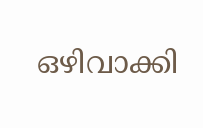ഒഴിവാക്കി